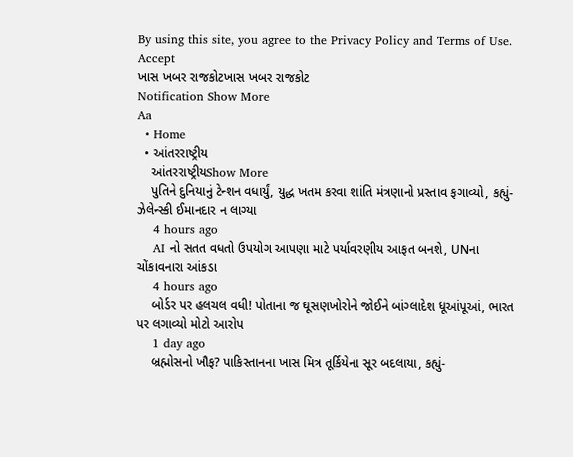By using this site, you agree to the Privacy Policy and Terms of Use.
Accept
ખાસ ખબર રાજકોટખાસ ખબર રાજકોટ
Notification Show More
Aa
  • Home
  • આંતરરાષ્ટ્રીય
    આંતરરાષ્ટ્રીયShow More
    પુતિને દુનિયાનું ટેન્શન વધાર્યું, યુદ્ધ ખતમ કરવા શાંતિ મંત્રણાનો પ્રસ્તાવ ફગાવ્યો, કહ્યું- ઝેલેન્સ્કી ઈમાનદાર ન લાગ્યા
    4 hours ago
    AI નો સતત વધતો ઉપયોગ આપણા માટે પર્યાવરણીય આફત બનશે, UNના ચોંકાવનારા આંકડા
    4 hours ago
    બોર્ડર પર હલચલ વધી! પોતાના જ ઘૂસણખોરોને જોઈને બાંગ્લાદેશ ધૂઆંપૂઆં, ભારત પર લગાવ્યો મોટો આરોપ
    1 day ago
    બ્રહ્મોસનો ખૌફ? પાકિસ્તાનના ખાસ મિત્ર તૂર્કિયેના સૂર બદલાયા, કહ્યું-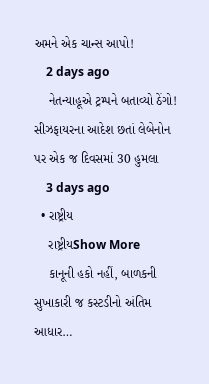અમને એક ચાન્સ આપો!
    2 days ago
    નેતન્યાહૂએ ટ્રમ્પને બતાવ્યો ઠેંગો! સીઝફાયરના આદેશ છતાં લેબેનોન પર એક જ દિવસમાં 30 હુમલા
    3 days ago
  • રાષ્ટ્રીય
    રાષ્ટ્રીયShow More
    કાનૂની હકો નહીં, બાળકની સુખાકારી જ કસ્ટડીનો અંતિમ આધાર…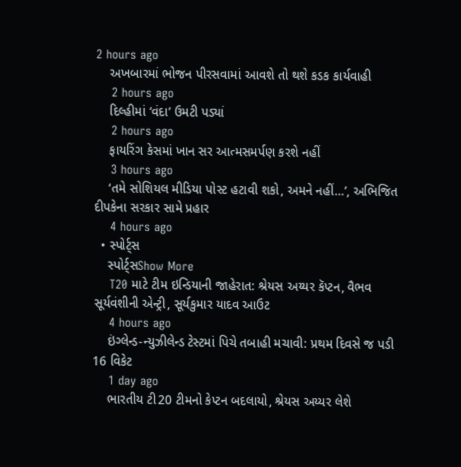2 hours ago
    અખબારમાં ભોજન પીરસવામાં આવશે તો થશે કડક કાર્યવાહી
    2 hours ago
    દિલ્હીમાં ‘વંદા’ ઉમટી પડ્યાં
    2 hours ago
    ફાયરિંગ કેસમાં ખાન સર આત્મસમર્પણ કરશે નહીં
    3 hours ago
    ‘તમે સોશિયલ મીડિયા પોસ્ટ હટાવી શકો, અમને નહીં…’, અભિજિત દીપકેના સરકાર સામે પ્રહાર
    4 hours ago
  • સ્પોર્ટ્સ
    સ્પોર્ટ્સShow More
    T20 માટે ટીમ ઇન્ડિયાની જાહેરાત: શ્રેયસ અય્યર કૅપ્ટન, વૈભવ સૂર્યવંશીની એન્ટ્રી, સૂર્યકુમાર યાદવ આઉટ
    4 hours ago
    ઇંગ્લેન્ડ-ન્યુઝીલેન્ડ ટેસ્ટમાં પિચે તબાહી મચાવી: પ્રથમ દિવસે જ પડી 16 વિકેટ
    1 day ago
    ભારતીય ટી20 ટીમનો કેપ્ટન બદલાયો, શ્રેયસ અય્યર લેશે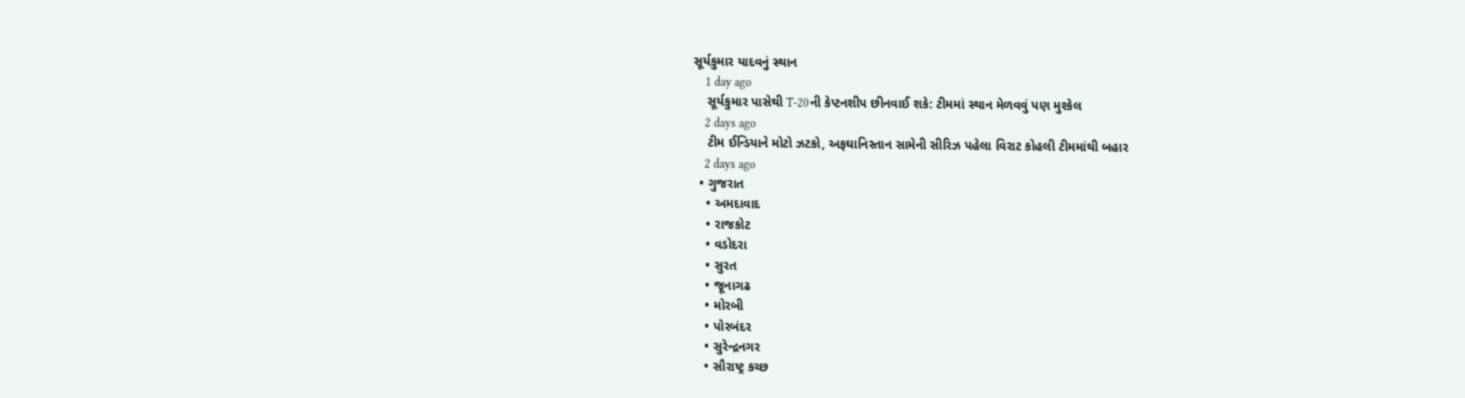સૂર્યકુમાર યાદવનું સ્થાન
    1 day ago
    સૂર્યકુમાર પાસેથી T-20ની કેપ્ટનશીપ છીનવાઈ શકે: ટીમમાં સ્થાન મેળવવું પણ મુશ્કેલ
    2 days ago
    ટીમ ઈન્ડિયાને મોટો ઝટકો, અફઘાનિસ્તાન સામેની સીરિઝ પહેલા વિરાટ કોહલી ટીમમાંથી બહાર
    2 days ago
  • ગુજરાત
    • અમદાવાદ
    • રાજકોટ
    • વડોદરા
    • સુરત
    • જૂનાગઢ
    • મોરબી
    • પોરબંદર
    • સુરેન્દ્રનગર
    • સૌરાષ્ટ્ર કચ્છ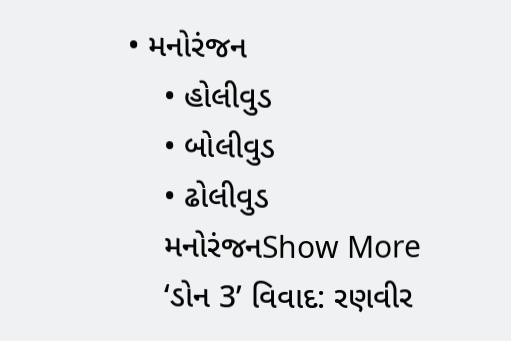• મનોરંજન
    • હોલીવુડ
    • બોલીવુડ
    • ઢોલીવુડ
    મનોરંજનShow More
    ‘ડોન 3’ વિવાદ: રણવીર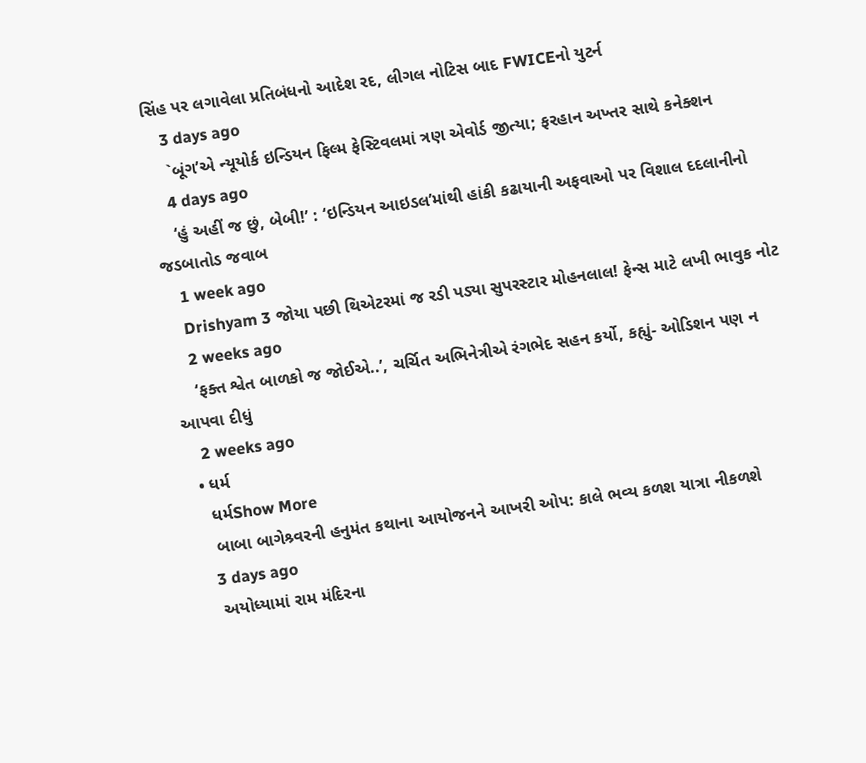સિંહ પર લગાવેલા પ્રતિબંધનો આદેશ રદ, લીગલ નોટિસ બાદ FWICEનો યુટર્ન
    3 days ago
    `બૂંગ’એ ન્યૂયોર્ક ઇન્ડિયન ફિલ્મ ફેસ્ટિવલમાં ત્રણ એવોર્ડ જીત્યા; ફરહાન અખ્તર સાથે કનેક્શન
    4 days ago
    ‘હું અહીં જ છું, બેબી!’ : ‘ઇન્ડિયન આઇડલ’માંથી હાંકી કઢાયાની અફવાઓ પર વિશાલ દદલાનીનો જડબાતોડ જવાબ
    1 week ago
    Drishyam 3 જોયા પછી થિએટરમાં જ રડી પડ્યા સુપરસ્ટાર મોહનલાલ! ફેન્સ માટે લખી ભાવુક નોટ
    2 weeks ago
    ‘ફક્ત શ્વેત બાળકો જ જોઈએ..’, ચર્ચિત અભિનેત્રીએ રંગભેદ સહન કર્યો, કહ્યું- ઓડિશન પણ ન આપવા દીધું
    2 weeks ago
  • ધર્મ
    ધર્મShow More
    બાબા બાગેશ્ર્વરની હનુમંત કથાના આયોજનને આખરી ઓપ: કાલે ભવ્ય કળશ યાત્રા નીકળશે
    3 days ago
    અયોધ્યામાં રામ મંદિરના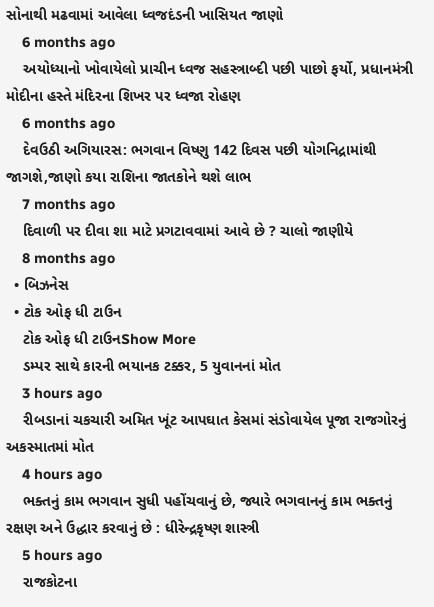સોનાથી મઢવામાં આવેલા ધ્વજદંડની ખાસિયત જાણો
    6 months ago
    અયોધ્યાનો ખોવાયેલો પ્રાચીન ધ્વજ સહસ્ત્રાબ્દી પછી પાછો ફર્યો, પ્રધાનમંત્રી મોદીના હસ્તે મંદિરના શિખર પર ધ્વજા રોહણ
    6 months ago
    દેવઉઠી અગિયારસ: ભગવાન વિષ્ણુ 142 દિવસ પછી યોગનિદ્રામાંથી જાગશે,જાણો કયા રાશિના જાતકોને થશે લાભ
    7 months ago
    દિવાળી પર દીવા શા માટે પ્રગટાવવામાં આવે છે ? ચાલો જાણીયે
    8 months ago
  • બિઝનેસ
  • ટોક ઓફ ધી ટાઉન
    ટોક ઓફ ધી ટાઉનShow More
    ડમ્પર સાથે કારની ભયાનક ટક્કર, 5 યુવાનનાં મોત
    3 hours ago
    રીબડાનાં ચકચારી અમિત ખૂંટ આપઘાત કેસમાં સંડોવાયેલ પૂજા રાજગોરનું અકસ્માતમાં મોત
    4 hours ago
    ભક્તનું કામ ભગવાન સુધી પહોંચવાનું છે, જ્યારે ભગવાનનું કામ ભક્તનું રક્ષણ અને ઉદ્ધાર કરવાનું છે : ધીરેન્દ્રકૃષ્ણ શાસ્ત્રી
    5 hours ago
    રાજકોટના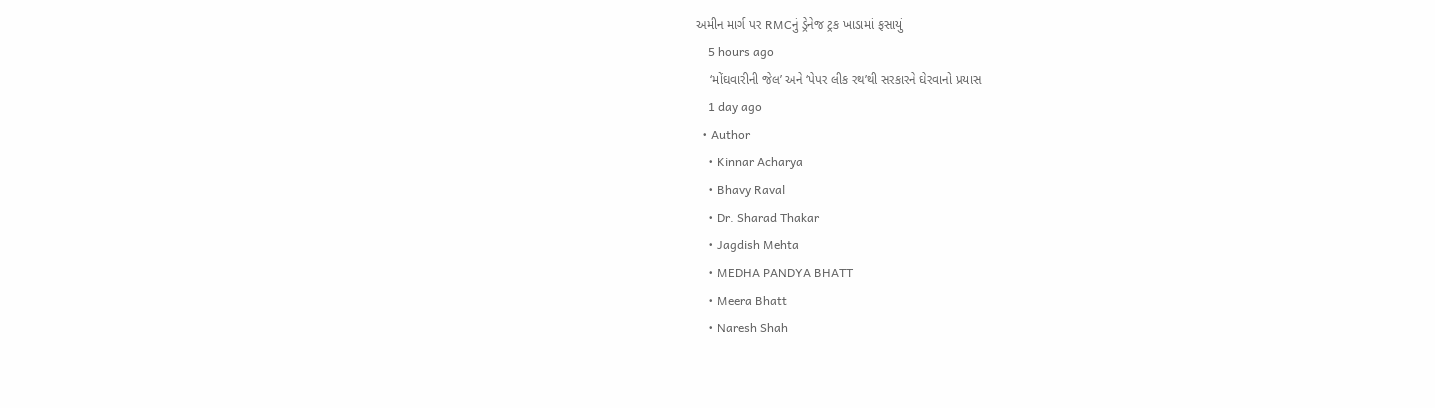અમીન માર્ગ પર RMCનું ડ્રેનેજ ટ્રક ખાડામાં ફસાયું
    5 hours ago
    ‘મોંઘવારીની જેલ’ અને ‘પેપર લીક રથ’થી સરકારને ઘેરવાનો પ્રયાસ
    1 day ago
  • Author
    • Kinnar Acharya
    • Bhavy Raval
    • Dr. Sharad Thakar
    • Jagdish Mehta
    • MEDHA PANDYA BHATT
    • Meera Bhatt
    • Naresh Shah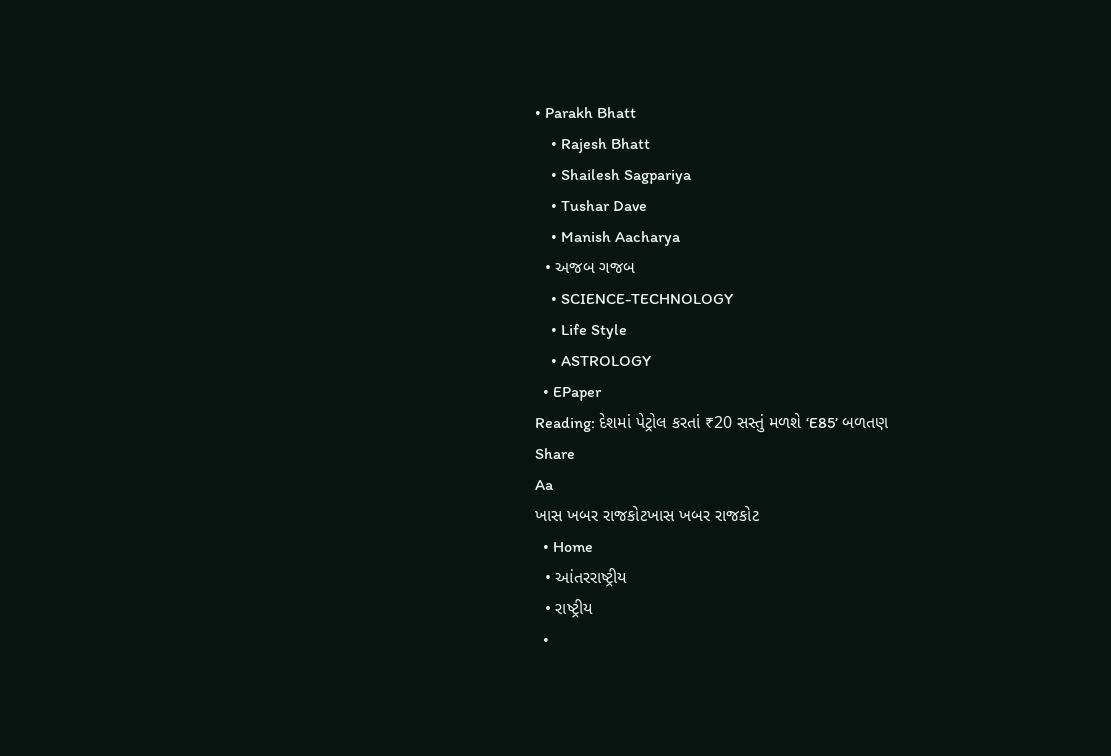• Parakh Bhatt
    • Rajesh Bhatt
    • Shailesh Sagpariya
    • Tushar Dave
    • Manish Aacharya
  • અજબ ગજબ
    • SCIENCE-TECHNOLOGY
    • Life Style
    • ASTROLOGY
  • EPaper
Reading: દેશમાં પેટ્રોલ કરતાં ₹20 સસ્તું મળશે ‘E85’ બળતણ
Share
Aa
ખાસ ખબર રાજકોટખાસ ખબર રાજકોટ
  • Home
  • આંતરરાષ્ટ્રીય
  • રાષ્ટ્રીય
  •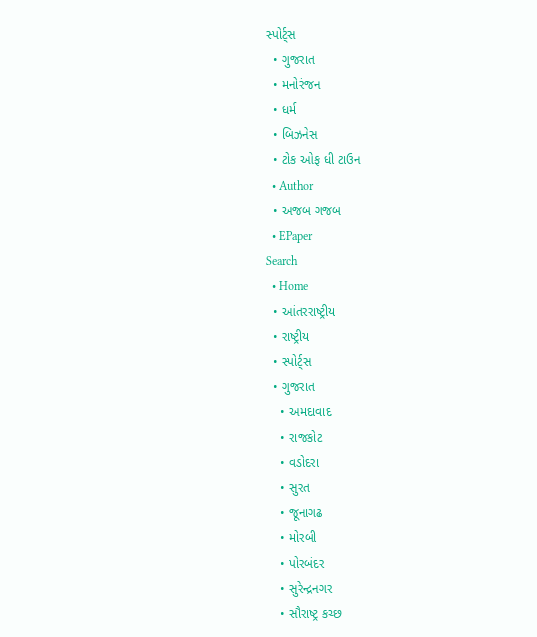સ્પોર્ટ્સ
  • ગુજરાત
  • મનોરંજન
  • ધર્મ
  • બિઝનેસ
  • ટોક ઓફ ધી ટાઉન
  • Author
  • અજબ ગજબ
  • EPaper
Search
  • Home
  • આંતરરાષ્ટ્રીય
  • રાષ્ટ્રીય
  • સ્પોર્ટ્સ
  • ગુજરાત
    • અમદાવાદ
    • રાજકોટ
    • વડોદરા
    • સુરત
    • જૂનાગઢ
    • મોરબી
    • પોરબંદર
    • સુરેન્દ્રનગર
    • સૌરાષ્ટ્ર કચ્છ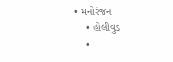• મનોરંજન
    • હોલીવુડ
    •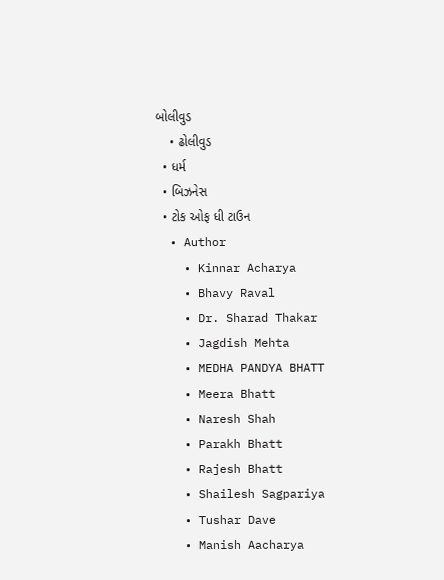બોલીવુડ
    • ઢોલીવુડ
  • ધર્મ
  • બિઝનેસ
  • ટોક ઓફ ધી ટાઉન
  • Author
    • Kinnar Acharya
    • Bhavy Raval
    • Dr. Sharad Thakar
    • Jagdish Mehta
    • MEDHA PANDYA BHATT
    • Meera Bhatt
    • Naresh Shah
    • Parakh Bhatt
    • Rajesh Bhatt
    • Shailesh Sagpariya
    • Tushar Dave
    • Manish Aacharya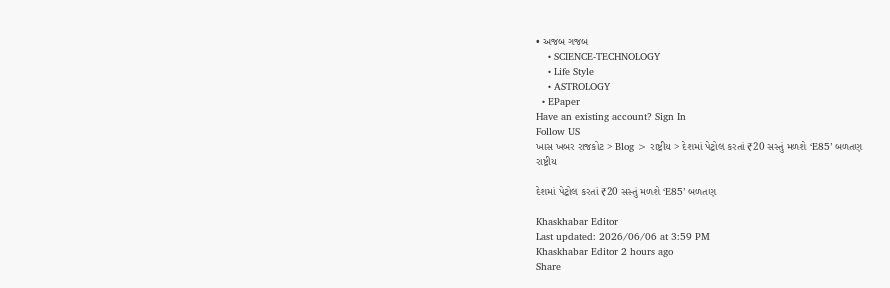• અજબ ગજબ
    • SCIENCE-TECHNOLOGY
    • Life Style
    • ASTROLOGY
  • EPaper
Have an existing account? Sign In
Follow US
ખાસ ખબર રાજકોટ > Blog > રાષ્ટ્રીય > દેશમાં પેટ્રોલ કરતાં ₹20 સસ્તું મળશે ‘E85’ બળતણ
રાષ્ટ્રીય

દેશમાં પેટ્રોલ કરતાં ₹20 સસ્તું મળશે ‘E85’ બળતણ

Khaskhabar Editor
Last updated: 2026/06/06 at 3:59 PM
Khaskhabar Editor 2 hours ago
Share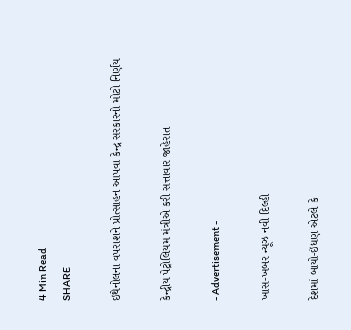4 Min Read
SHARE

ઇથેનોલના વપરાશને પ્રોત્સાહન આપવા કેન્દ્ર સરકારનો મોટો નિર્ણય

કેન્દ્રીય પેટ્રોલિયમ મંત્રીએ કરી સત્તાવાર જાહેરાત

- Advertisement -

ખાસ-ખબર ન્યૂઝ નવી દિલ્હી

દેશમાં બાયો-ઇંધણ એટલે કે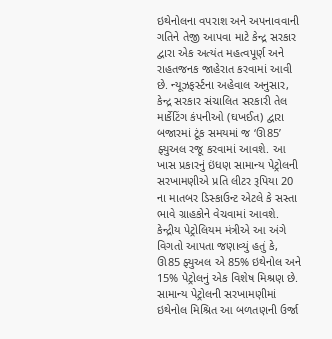ઇથેનોલના વપરાશ અને અપનાવવાની ગતિને તેજી આપવા માટે કેન્દ્ર સરકાર દ્વારા એક અત્યંત મહત્વપૂર્ણ અને રાહતજનક જાહેરાત કરવામાં આવી છે. ન્યૂઝફર્સ્ટના અહેવાલ અનુસાર, કેન્દ્ર સરકાર સંચાલિત સરકારી તેલ માર્કેટિંગ કંપનીઓ (ઘખઈત) દ્વારા બજારમાં ટૂંક સમયમાં જ ‘ઊ85’ ફ્યુઅલ રજૂ કરવામાં આવશે. આ ખાસ પ્રકારનું ઇંધણ સામાન્ય પેટ્રોલની સરખામણીએ પ્રતિ લીટર રૂપિયા 20 ના માતબર ડિસ્કાઉન્ટ એટલે કે સસ્તા ભાવે ગ્રાહકોને વેચવામાં આવશે.
કેન્દ્રીય પેટ્રોલિયમ મંત્રીએ આ અંગે વિગતો આપતા જણાવ્યું હતું કે, ઊ85 ફ્યુઅલ એ 85% ઇથેનોલ અને 15% પેટ્રોલનું એક વિશેષ મિશ્રણ છે. સામાન્ય પેટ્રોલની સરખામણીમાં ઇથેનોલ મિશ્રિત આ બળતણની ઉર્જા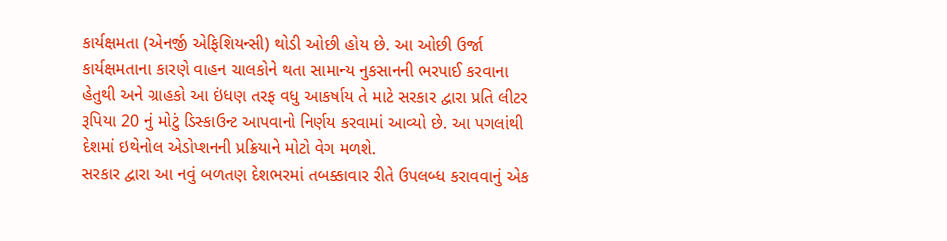કાર્યક્ષમતા (એનર્જી એફિશિયન્સી) થોડી ઓછી હોય છે. આ ઓછી ઉર્જા કાર્યક્ષમતાના કારણે વાહન ચાલકોને થતા સામાન્ય નુકસાનની ભરપાઈ કરવાના હેતુથી અને ગ્રાહકો આ ઇંધણ તરફ વધુ આકર્ષાય તે માટે સરકાર દ્વારા પ્રતિ લીટર રૂપિયા 20 નું મોટું ડિસ્કાઉન્ટ આપવાનો નિર્ણય કરવામાં આવ્યો છે. આ પગલાંથી દેશમાં ઇથેનોલ એડોપ્શનની પ્રક્રિયાને મોટો વેગ મળશે.
સરકાર દ્વારા આ નવું બળતણ દેશભરમાં તબક્કાવાર રીતે ઉપલબ્ધ કરાવવાનું એક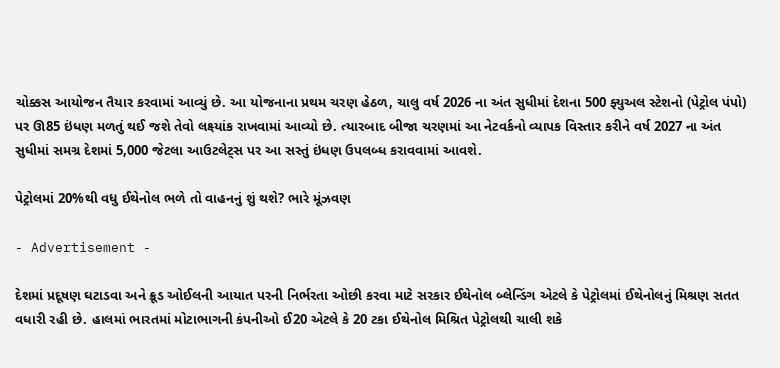ચોક્કસ આયોજન તૈયાર કરવામાં આવ્યું છે. આ યોજનાના પ્રથમ ચરણ હેઠળ, ચાલુ વર્ષ 2026 ના અંત સુધીમાં દેશના 500 ફ્યુઅલ સ્ટેશનો (પેટ્રોલ પંપો) પર ઊ85 ઇંધણ મળતું થઈ જશે તેવો લક્ષ્યાંક રાખવામાં આવ્યો છે. ત્યારબાદ બીજા ચરણમાં આ નેટવર્કનો વ્યાપક વિસ્તાર કરીને વર્ષ 2027 ના અંત સુધીમાં સમગ્ર દેશમાં 5,000 જેટલા આઉટલેટ્સ પર આ સસ્તું ઇંધણ ઉપલબ્ધ કરાવવામાં આવશે.

પેટ્રોલમાં 20%થી વધુ ઈથેનોલ ભળે તો વાહનનું શું થશે? ભારે મૂંઝવણ

- Advertisement -

દેશમાં પ્રદૂષણ ઘટાડવા અને ક્રૂડ ઓઈલની આયાત પરની નિર્ભરતા ઓછી કરવા માટે સરકાર ઈથેનોલ બ્લેન્ડિંગ એટલે કે પેટ્રોલમાં ઈથેનોલનું મિશ્રણ સતત વધારી રહી છે. હાલમાં ભારતમાં મોટાભાગની કંપનીઓ ઈ20 એટલે કે 20 ટકા ઈથેનોલ મિશ્રિત પેટ્રોલથી ચાલી શકે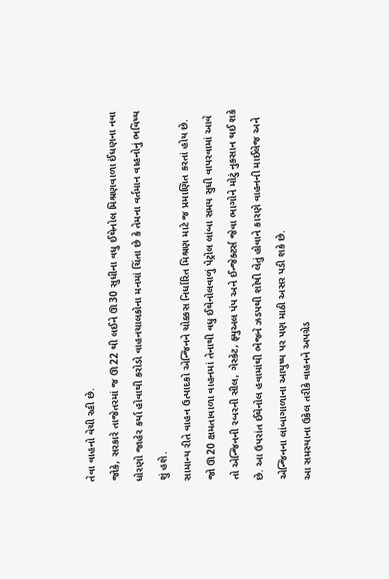તેવા વાહનો વેચી રહી છે.
જોકે, સરકારે તાજેતરમાં જ ઊ22 થી લઈને ઊ30 સુધીના વધુ ઈથેનોલ મિશ્રણવાળા ઈંધણના નવા ધોરણો જાહેર કર્યા હોવાથી કરોડો વાહનચાલકોના મનમાં ચિંતા છે કે તેમના વર્તમાન વાહનોનું ભવિષ્ય શું હશે.
સામાન્ય રીતે વાહન ઉત્પાદકો એન્જિનને ચોક્કસ નિર્ધારિત મિશ્રણ માટે જ પ્રમાણિત કરતાં હોય છે. જો ઊ20 ક્ષમતાવાળા વાહનમાં તેનાથી વધુ ઈથેનોલવાળું પેટ્રોલ લાંબા સમય સુધી વાપરવામાં આવે તો એન્જિનની રબરની સીલ, ગેસ્કેટ, ફ્યુઅલ પંપ અને ઈન્જેક્ટર્સ જેવા ભાગોને મોટું નુકસાન થઈ શકે છે. આ ઉપરાંત ઈથેનોલ હવામાંથી ભેજને ઝડપથી શોષી લેતું હોવાને કારણે વાહનની માઈલેજ અને એન્જિનના લાંબાગાળાના આયુષ્ય પર પણ માઠી અસર પડી શકે છે.
આ સમસ્યાના ઉકેલ તરીકે વાહનને અપગ્રેડ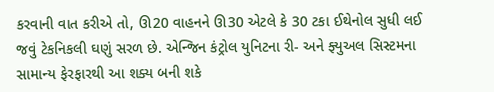કરવાની વાત કરીએ તો, ઊ20 વાહનને ઊ30 એટલે કે 30 ટકા ઈથેનોલ સુધી લઈ જવું ટેકનિકલી ઘણું સરળ છે. એન્જિન કંટ્રોલ યુનિટના રી- અને ફ્યુઅલ સિસ્ટમના સામાન્ય ફેરફારથી આ શક્ય બની શકે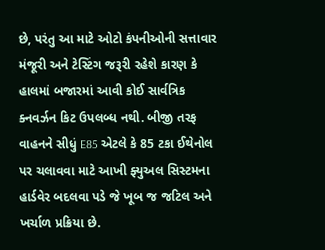છે, પરંતુ આ માટે ઓટો કંપનીઓની સત્તાવાર મંજૂરી અને ટેસ્ટિંગ જરૂરી રહેશે કારણ કે હાલમાં બજારમાં આવી કોઈ સાર્વત્રિક ક્નવર્ઝન કિટ ઉપલબ્ધ નથી. બીજી તરફ વાહનને સીધું E85 એટલે કે 85 ટકા ઈથેનોલ પર ચલાવવા માટે આખી ફ્યુઅલ સિસ્ટમના હાર્ડવેર બદલવા પડે જે ખૂબ જ જટિલ અને ખર્ચાળ પ્રક્રિયા છે.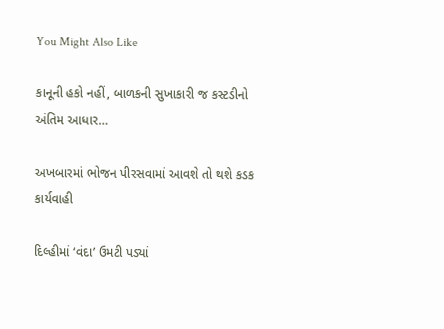You Might Also Like

કાનૂની હકો નહીં, બાળકની સુખાકારી જ કસ્ટડીનો અંતિમ આધાર…

અખબારમાં ભોજન પીરસવામાં આવશે તો થશે કડક કાર્યવાહી

દિલ્હીમાં ‘વંદા’ ઉમટી પડ્યાં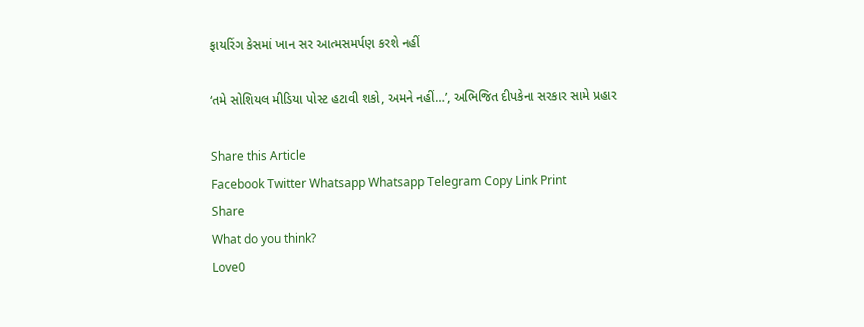ફાયરિંગ કેસમાં ખાન સર આત્મસમર્પણ કરશે નહીં

‘તમે સોશિયલ મીડિયા પોસ્ટ હટાવી શકો, અમને નહીં…’, અભિજિત દીપકેના સરકાર સામે પ્રહાર

Share this Article
Facebook Twitter Whatsapp Whatsapp Telegram Copy Link Print
Share
What do you think?
Love0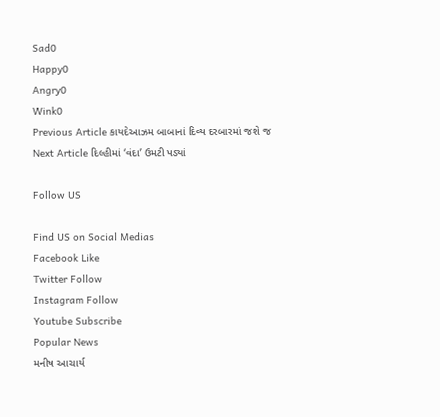Sad0
Happy0
Angry0
Wink0
Previous Article કાયદેઆઝમ બાબાનાં દિવ્ય દરબારમાં જશે જ
Next Article દિલ્હીમાં ‘વંદા’ ઉમટી પડ્યાં

Follow US

Find US on Social Medias
Facebook Like
Twitter Follow
Instagram Follow
Youtube Subscribe
Popular News
મનીષ આચાર્ય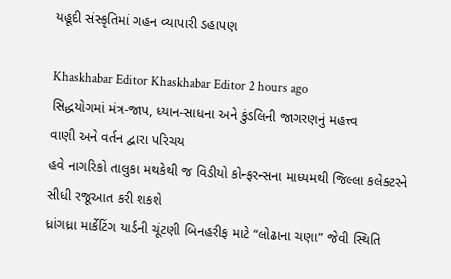યહૂદી સંસ્કૃતિમાં ગહન વ્યાપારી ડહાપણ

Khaskhabar Editor Khaskhabar Editor 2 hours ago
સિદ્ધયોગમાં મંત્ર-જાપ, ધ્યાન-સાધના અને કુંડલિની જાગરણનું મહત્ત્વ
વાણી અને વર્તન દ્વારા પરિચય
હવે નાગરિકો તાલુકા મથકેથી જ વિડીયો કોન્ફરન્સના માધ્યમથી જિલ્લા કલેક્ટરને સીધી રજૂઆત કરી શકશે
ધ્રાંગધ્રા માર્કેટિંગ યાર્ડની ચૂંટણી બિનહરીફ માટે “લોઢાના ચણા” જેવી સ્થિતિ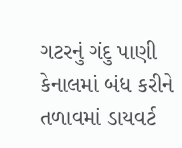ગટરનું ગંદુ પાણી કેનાલમાં બંધ કરીને તળાવમાં ડાયવર્ટ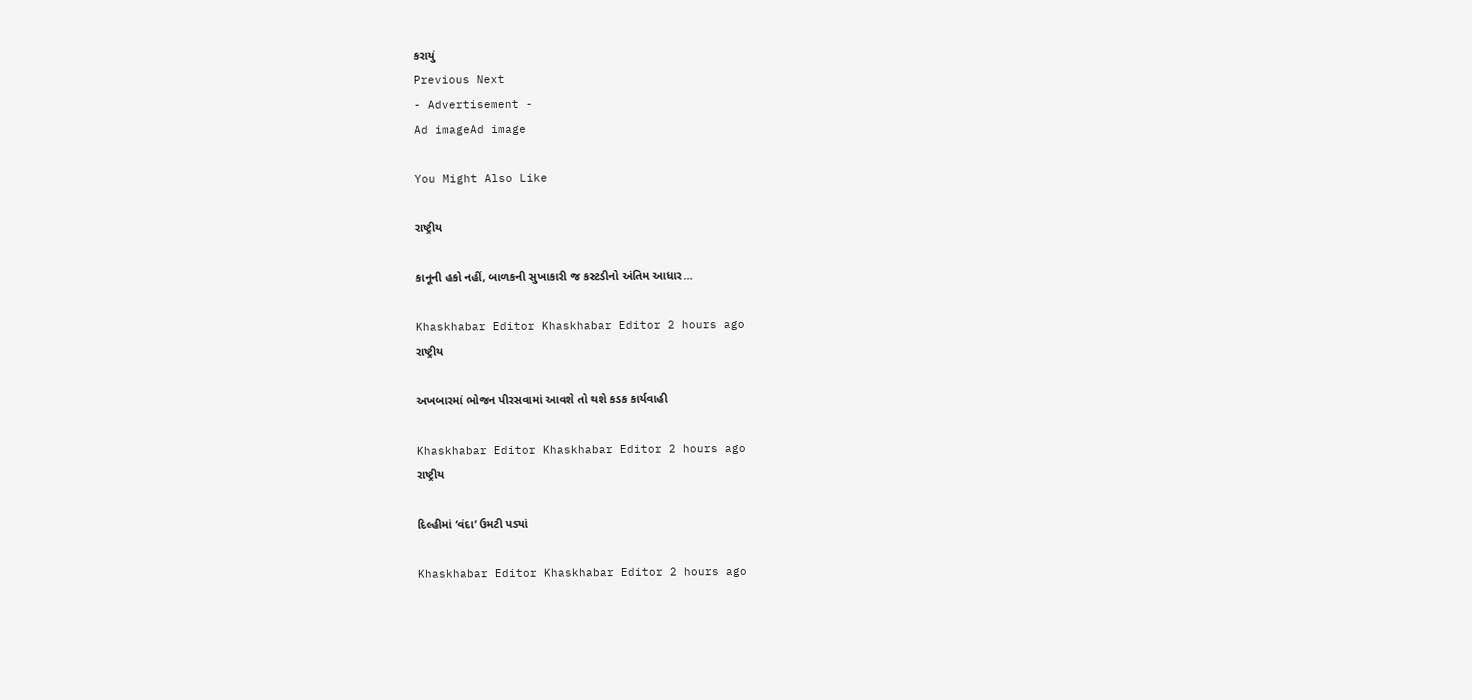કરાયું
Previous Next
- Advertisement -
Ad imageAd image

You Might Also Like

રાષ્ટ્રીય

કાનૂની હકો નહીં, બાળકની સુખાકારી જ કસ્ટડીનો અંતિમ આધાર…

Khaskhabar Editor Khaskhabar Editor 2 hours ago
રાષ્ટ્રીય

અખબારમાં ભોજન પીરસવામાં આવશે તો થશે કડક કાર્યવાહી

Khaskhabar Editor Khaskhabar Editor 2 hours ago
રાષ્ટ્રીય

દિલ્હીમાં ‘વંદા’ ઉમટી પડ્યાં

Khaskhabar Editor Khaskhabar Editor 2 hours ago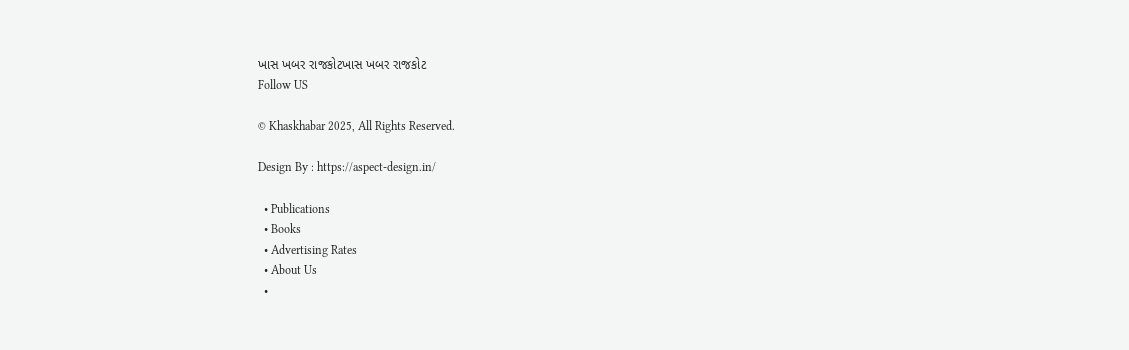ખાસ ખબર રાજકોટખાસ ખબર રાજકોટ
Follow US

© Khaskhabar 2025, All Rights Reserved.

Design By : https://aspect-design.in/

  • Publications
  • Books
  • Advertising Rates
  • About Us
  •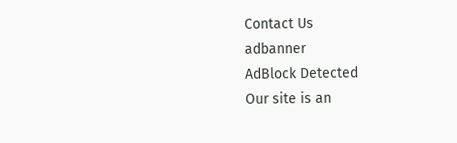Contact Us
adbanner
AdBlock Detected
Our site is an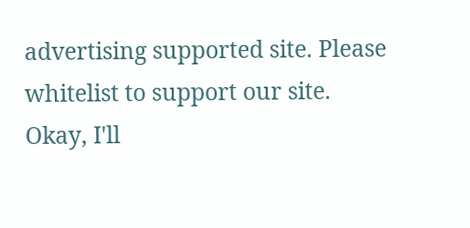advertising supported site. Please whitelist to support our site.
Okay, I'll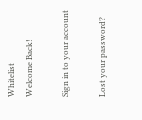Whitelist
Welcome Back!

Sign in to your account

Lost your password?